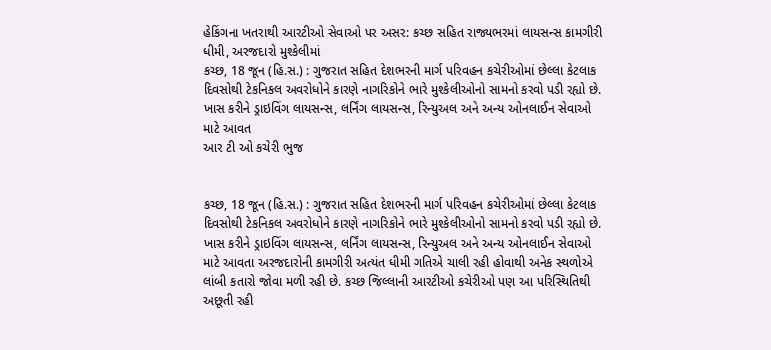હેકિંગના ખતરાથી આરટીઓ સેવાઓ પર અસર: કચ્છ સહિત રાજ્યભરમાં લાયસન્સ કામગીરી ધીમી, અરજદારો મુશ્કેલીમાં
કચ્છ, 18 જૂન (હિ.સ.) : ગુજરાત સહિત દેશભરની માર્ગ પરિવહન કચેરીઓમાં છેલ્લા કેટલાક દિવસોથી ટેકનિકલ અવરોધોને કારણે નાગરિકોને ભારે મુશ્કેલીઓનો સામનો કરવો પડી રહ્યો છે. ખાસ કરીને ડ્રાઇવિંગ લાયસન્સ, લર્નિંગ લાયસન્સ, રિન્યુઅલ અને અન્ય ઓનલાઈન સેવાઓ માટે આવત
આર ટી ઓ કચેરી ભુજ


કચ્છ, 18 જૂન (હિ.સ.) : ગુજરાત સહિત દેશભરની માર્ગ પરિવહન કચેરીઓમાં છેલ્લા કેટલાક દિવસોથી ટેકનિકલ અવરોધોને કારણે નાગરિકોને ભારે મુશ્કેલીઓનો સામનો કરવો પડી રહ્યો છે. ખાસ કરીને ડ્રાઇવિંગ લાયસન્સ, લર્નિંગ લાયસન્સ, રિન્યુઅલ અને અન્ય ઓનલાઈન સેવાઓ માટે આવતા અરજદારોની કામગીરી અત્યંત ધીમી ગતિએ ચાલી રહી હોવાથી અનેક સ્થળોએ લાંબી કતારો જોવા મળી રહી છે. કચ્છ જિલ્લાની આરટીઓ કચેરીઓ પણ આ પરિસ્થિતિથી અછૂતી રહી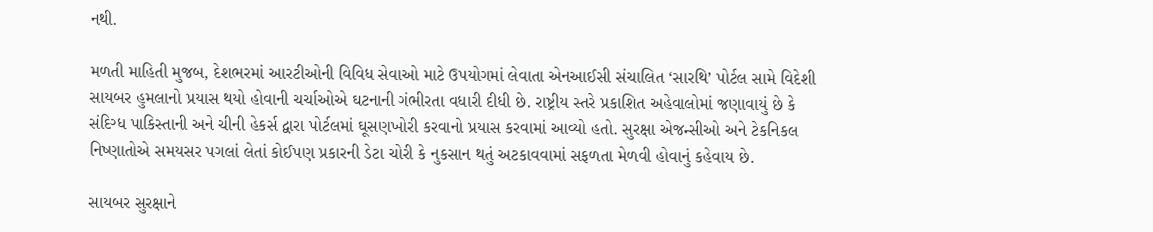નથી.

મળતી માહિતી મુજબ, દેશભરમાં આરટીઓની વિવિધ સેવાઓ માટે ઉપયોગમાં લેવાતા એનઆઈસી સંચાલિત ‘સારથિ’ પોર્ટલ સામે વિદેશી સાયબર હુમલાનો પ્રયાસ થયો હોવાની ચર્ચાઓએ ઘટનાની ગંભીરતા વધારી દીધી છે. રાષ્ટ્રીય સ્તરે પ્રકાશિત અહેવાલોમાં જણાવાયું છે કે સંદિગ્ધ પાકિસ્તાની અને ચીની હેકર્સ દ્વારા પોર્ટલમાં ઘૂસણખોરી કરવાનો પ્રયાસ કરવામાં આવ્યો હતો. સુરક્ષા એજન્સીઓ અને ટેકનિકલ નિષ્ણાતોએ સમયસર પગલાં લેતાં કોઈપણ પ્રકારની ડેટા ચોરી કે નુકસાન થતું અટકાવવામાં સફળતા મેળવી હોવાનું કહેવાય છે.

સાયબર સુરક્ષાને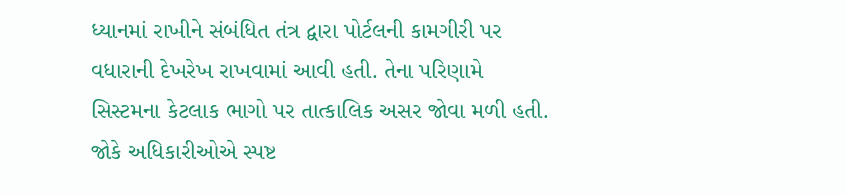ધ્યાનમાં રાખીને સંબંધિત તંત્ર દ્વારા પોર્ટલની કામગીરી પર વધારાની દેખરેખ રાખવામાં આવી હતી. તેના પરિણામે સિસ્ટમના કેટલાક ભાગો પર તાત્કાલિક અસર જોવા મળી હતી. જોકે અધિકારીઓએ સ્પષ્ટ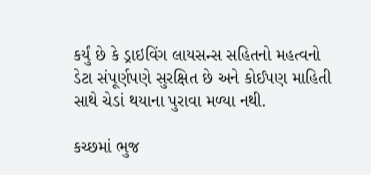કર્યું છે કે ડ્રાઇવિંગ લાયસન્સ સહિતનો મહત્વનો ડેટા સંપૂર્ણપણે સુરક્ષિત છે અને કોઈપણ માહિતી સાથે ચેડાં થયાના પુરાવા મળ્યા નથી.

કચ્છમાં ભુજ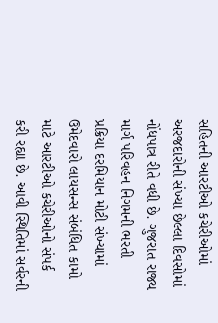સહિતની આરટીઓ કચેરીઓમાં અરજદારોની સંખ્યા છેલ્લા દિવસોમાં નોંધપાત્ર રીતે વધી છે. ગુજરાત રાજ્ય માર્ગ પરિવહન નિગમની ભરતી પ્રક્રિયા દરમિયાન મોટી સંખ્યામાં ઉમેદવારો લાયસન્સ સંબંધિત કામો માટે આરટીઓ કચેરીઓનો સંપર્ક કરી રહ્યા છે. આવી સ્થિતિમાં સર્વરની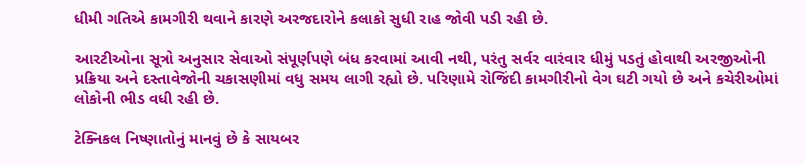ધીમી ગતિએ કામગીરી થવાને કારણે અરજદારોને કલાકો સુધી રાહ જોવી પડી રહી છે.

આરટીઓના સૂત્રો અનુસાર સેવાઓ સંપૂર્ણપણે બંધ કરવામાં આવી નથી, પરંતુ સર્વર વારંવાર ધીમું પડતું હોવાથી અરજીઓની પ્રક્રિયા અને દસ્તાવેજોની ચકાસણીમાં વધુ સમય લાગી રહ્યો છે. પરિણામે રોજિંદી કામગીરીનો વેગ ઘટી ગયો છે અને કચેરીઓમાં લોકોની ભીડ વધી રહી છે.

ટેક્નિકલ નિષ્ણાતોનું માનવું છે કે સાયબર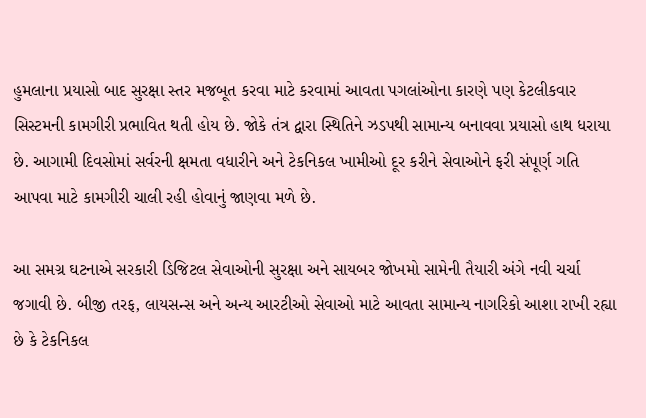હુમલાના પ્રયાસો બાદ સુરક્ષા સ્તર મજબૂત કરવા માટે કરવામાં આવતા પગલાંઓના કારણે પણ કેટલીકવાર સિસ્ટમની કામગીરી પ્રભાવિત થતી હોય છે. જોકે તંત્ર દ્વારા સ્થિતિને ઝડપથી સામાન્ય બનાવવા પ્રયાસો હાથ ધરાયા છે. આગામી દિવસોમાં સર્વરની ક્ષમતા વધારીને અને ટેકનિકલ ખામીઓ દૂર કરીને સેવાઓને ફરી સંપૂર્ણ ગતિ આપવા માટે કામગીરી ચાલી રહી હોવાનું જાણવા મળે છે.

આ સમગ્ર ઘટનાએ સરકારી ડિજિટલ સેવાઓની સુરક્ષા અને સાયબર જોખમો સામેની તૈયારી અંગે નવી ચર્ચા જગાવી છે. બીજી તરફ, લાયસન્સ અને અન્ય આરટીઓ સેવાઓ માટે આવતા સામાન્ય નાગરિકો આશા રાખી રહ્યા છે કે ટેકનિકલ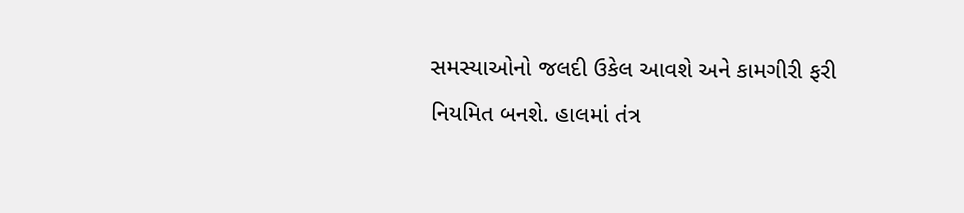સમસ્યાઓનો જલદી ઉકેલ આવશે અને કામગીરી ફરી નિયમિત બનશે. હાલમાં તંત્ર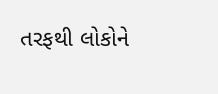તરફથી લોકોને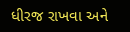ધીરજ રાખવા અને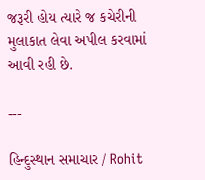જરૂરી હોય ત્યારે જ કચેરીની મુલાકાત લેવા અપીલ કરવામાં આવી રહી છે.

---

હિન્દુસ્થાન સમાચાર / Rohit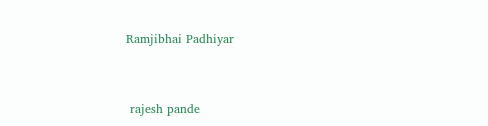Ramjibhai Padhiyar


 rajesh pande